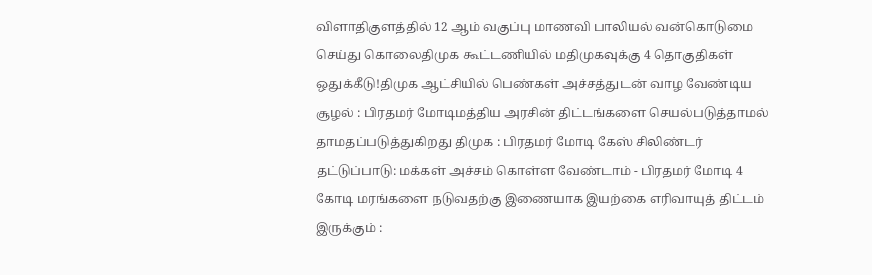விளாதிகுளத்தில் 12 ஆம் வகுப்பு மாணவி பாலியல் வன்கொடுமை செய்து கொலைதிமுக கூட்டணியில் மதிமுகவுக்கு 4 தொகுதிகள் ஒதுக்கீடு!திமுக ஆட்சியில் பெண்கள் அச்சத்துடன் வாழ வேண்டிய சூழல் : பிரதமர் மோடிமத்திய அரசின் திட்டங்களை செயல்படுத்தாமல் தாமதப்படுத்துகிறது திமுக : பிரதமர் மோடி கேஸ் சிலிண்டர் தட்டுப்பாடு: மக்கள் அச்சம் கொள்ள வேண்டாம் - பிரதமர் மோடி 4 கோடி மரங்களை நடுவதற்கு இணையாக இயற்கை எரிவாயுத் திட்டம் இருக்கும் :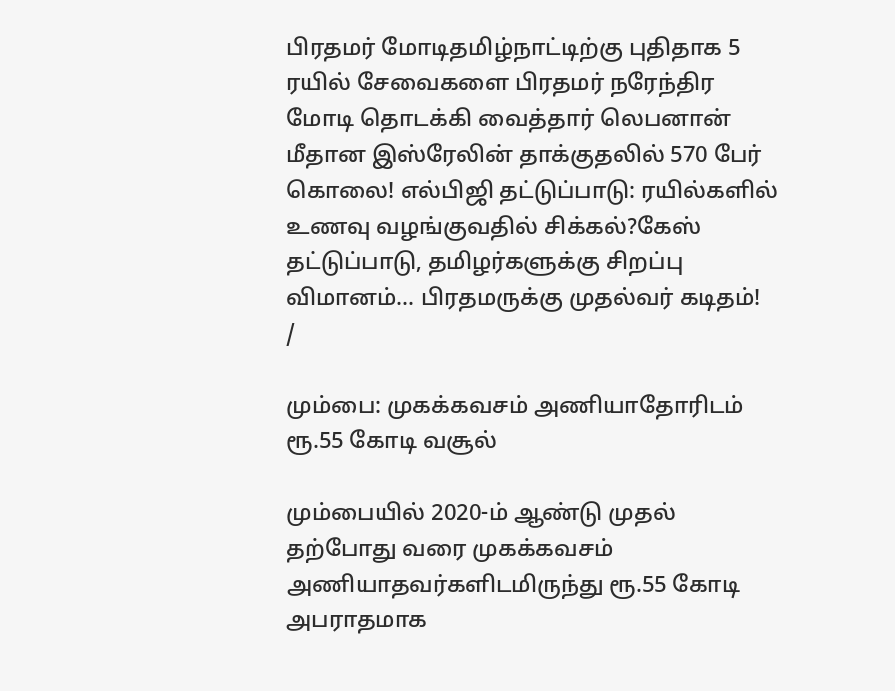பிரதமர் மோடிதமிழ்நாட்டிற்கு புதிதாக 5 ரயில் சேவைகளை பிரதமர் நரேந்திர மோடி தொடக்கி வைத்தார் லெபனான் மீதான இஸ்ரேலின் தாக்குதலில் 570 பேர் கொலை! எல்பிஜி தட்டுப்பாடு: ரயில்களில் உணவு வழங்குவதில் சிக்கல்?கேஸ் தட்டுப்பாடு, தமிழர்களுக்கு சிறப்பு விமானம்... பிரதமருக்கு முதல்வர் கடிதம்!
/

மும்பை: முகக்கவசம் அணியாதோரிடம் ரூ.55 கோடி வசூல்

மும்பையில் 2020-ம் ஆண்டு முதல் தற்போது வரை முகக்கவசம் அணியாதவர்களிடமிருந்து ரூ.55 கோடி அபராதமாக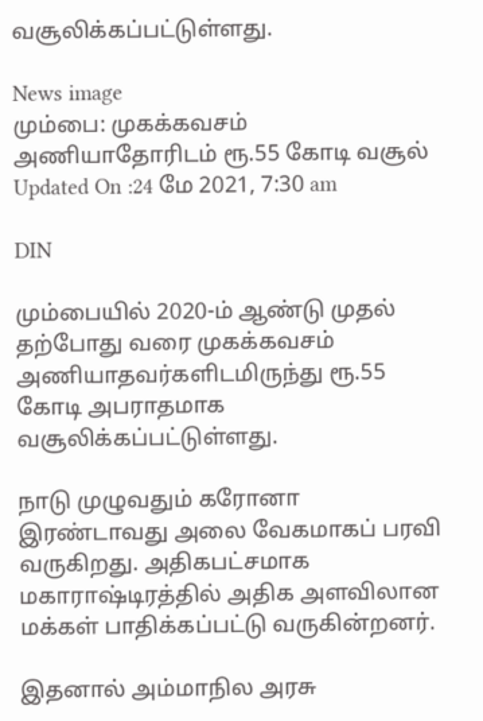வசூலிக்கப்பட்டுள்ளது.

News image
மும்பை: முகக்கவசம் அணியாதோரிடம் ரூ.55 கோடி வசூல்
Updated On :24 மே 2021, 7:30 am

DIN

மும்பையில் 2020-ம் ஆண்டு முதல் தற்போது வரை முகக்கவசம் அணியாதவர்களிடமிருந்து ரூ.55 கோடி அபராதமாக வசூலிக்கப்பட்டுள்ளது.

நாடு முழுவதும் கரோனா இரண்டாவது அலை வேகமாகப் பரவி வருகிறது. அதிகபட்சமாக மகாராஷ்டிரத்தில் அதிக அளவிலான மக்கள் பாதிக்கப்பட்டு வருகின்றனர்.

இதனால் அம்மாநில அரசு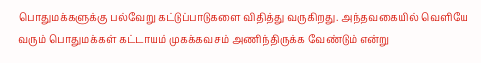பொதுமக்களுக்கு பல்வேறு கட்டுப்பாடுகளை விதித்து வருகிறது. அந்தவகையில் வெளியே வரும் பொதுமக்கள் கட்டாயம் முகக்கவசம் அணிந்திருக்க வேண்டும் என்று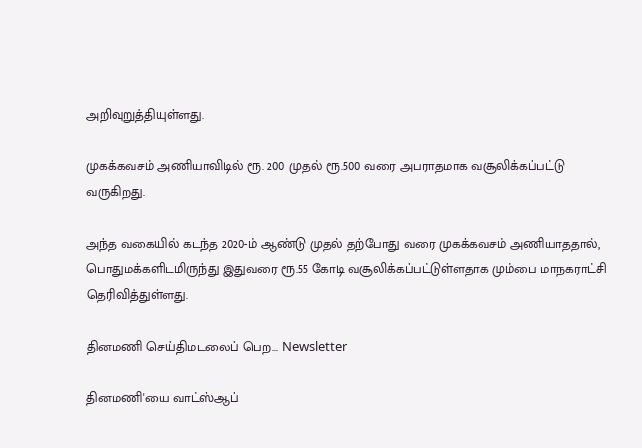அறிவுறுத்தியுள்ளது.

முகக்கவசம் அணியாவிடில் ரூ. 200 முதல் ரூ.500 வரை அபராதமாக வசூலிக்கப்பட்டு வருகிறது.

அந்த வகையில் கடந்த 2020-ம் ஆண்டு முதல் தற்போது வரை முகக்கவசம் அணியாததால், பொதுமக்களிடமிருந்து இதுவரை ரூ.55 கோடி வசூலிக்கப்பட்டுள்ளதாக மும்பை மாநகராட்சி தெரிவித்துள்ளது.

தினமணி செய்திமடலைப் பெற... Newsletter

தினமணி'யை வாட்ஸ்ஆப்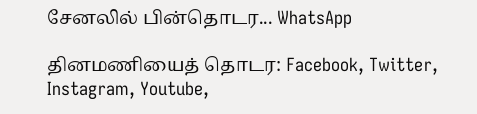சேனலில் பின்தொடர... WhatsApp

தினமணியைத் தொடர: Facebook, Twitter, Instagram, Youtube,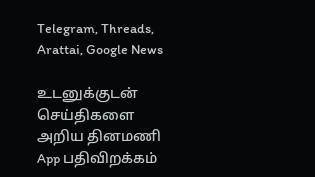Telegram, Threads, Arattai, Google News

உடனுக்குடன் செய்திகளை அறிய தினமணி App பதிவிறக்கம்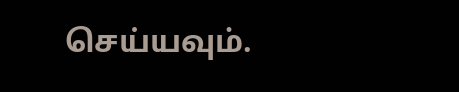செய்யவும்.